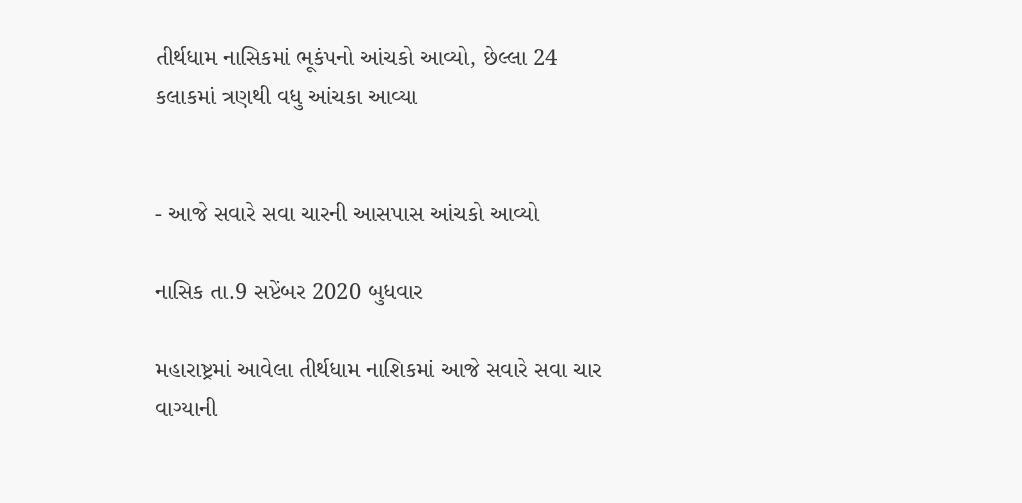તીર્થધામ નાસિકમાં ભૂકંપનો આંચકો આવ્યો, છેલ્લા 24 કલાકમાં ત્રણથી વધુ આંચકા આવ્યા


- આજે સવારે સવા ચારની આસપાસ આંચકો આવ્યો

નાસિક તા.9 સપ્ટેંબર 2020 બુધવાર

મહારાષ્ટ્રમાં આવેલા તીર્થધામ નાશિકમાં આજે સવારે સવા ચાર વાગ્યાની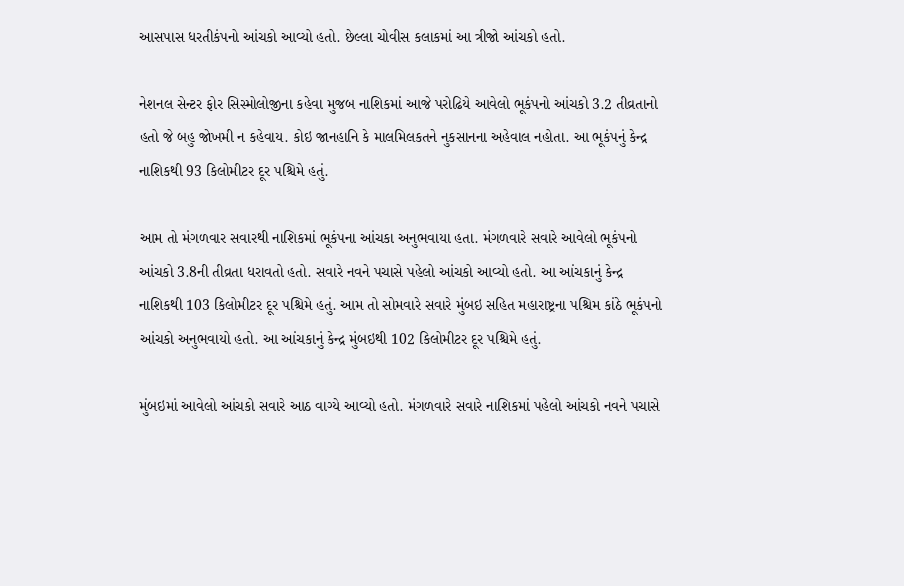આસપાસ ધરતીકંપનો આંચકો આવ્યો હતો. છેલ્લા ચોવીસ કલાકમાં આ ત્રીજો આંચકો હતો.

નેશનલ સેન્ટર ફોર સિસ્મોલોજીના કહેવા મુજબ નાશિકમાં આજે પરોઢિયે આવેલો ભૂકંપનો આંચકો 3.2 તીવ્રતાનો હતો જે બહુ જોખમી ન કહેવાય. કોઇ જાનહાનિ કે માલમિલકતને નુકસાનના અહેવાલ નહોતા. આ ભૂકંપનું કેન્દ્ર નાશિકથી 93 કિલોમીટર દૂર પશ્ચિમે હતું.

આમ તો મંગળવાર સવારથી નાશિકમાં ભૂકંપના આંચકા અનુભવાયા હતા. મંગળવારે સવારે આવેલો ભૂકંપનો આંચકો 3.8ની તીવ્રતા ધરાવતો હતો. સવારે નવને પચાસે પહેલો આંચકો આવ્યો હતો. આ આંચકાનું કેન્દ્ર નાશિકથી 103 કિલોમીટર દૂર પશ્ચિમે હતું. આમ તો સોમવારે સવારે મુંબઇ સહિત મહારાષ્ટ્રના પશ્ચિમ કાંઠે ભૂકંપનો આંચકો અનુભવાયો હતો. આ આંચકાનું કેન્દ્ર મુંબઇથી 102 કિલોમીટર દૂર પશ્ચિમે હતું.

મુંબઇમાં આવેલો આંચકો સવારે આઠ વાગ્યે આવ્યો હતો. મંગળવારે સવારે નાશિકમાં પહેલો આંચકો નવને પચાસે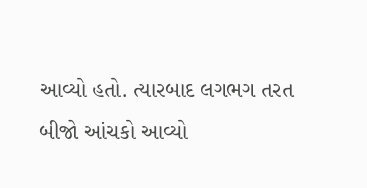આવ્યો હતો. ત્યારબાદ લગભગ તરત બીજો આંચકો આવ્યો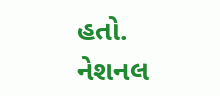હતો. નેશનલ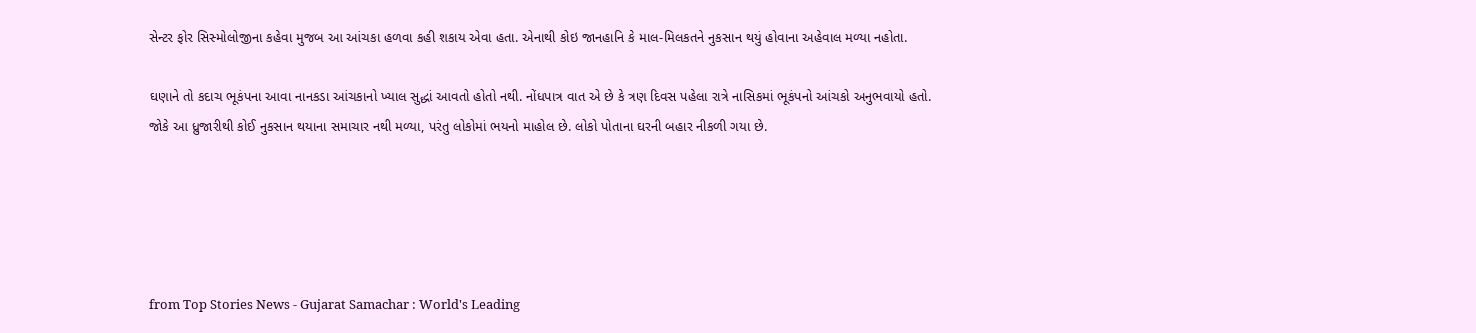સેન્ટર ફોર સિસ્મોલોજીના કહેવા મુજબ આ આંચકા હળવા કહી શકાય એવા હતા. એનાથી કોઇ જાનહાનિ કે માલ-મિલકતને નુકસાન થયું હોવાના અહેવાલ મળ્યા નહોતા.

ઘણાને તો કદાચ ભૂકંપના આવા નાનકડા આંચકાનો ખ્યાલ સુદ્ધાં આવતો હોતો નથી. નોંધપાત્ર વાત એ છે કે ત્રણ દિવસ પહેલા રાત્રે નાસિકમાં ભૂકંપનો આંચકો અનુભવાયો હતો. જોકે આ ધ્રુજારીથી કોઈ નુકસાન થયાના સમાચાર નથી મળ્યા, પરંતુ લોકોમાં ભયનો માહોલ છે. લોકો પોતાના ઘરની બહાર નીકળી ગયા છે.





from Top Stories News - Gujarat Samachar : World's Leading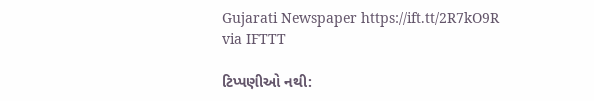Gujarati Newspaper https://ift.tt/2R7kO9R
via IFTTT

ટિપ્પણીઓ નથી: